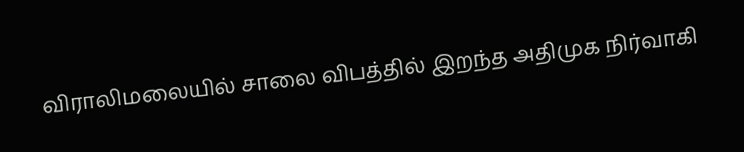விராலிமலையில் சாலை விபத்தில் இறந்த அதிமுக நிர்வாகி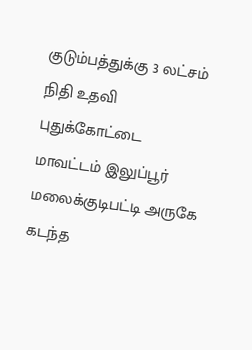குடும்பத்துக்கு 3 லட்சம் நிதி உதவி
புதுக்கோட்டை மாவட்டம் இலுப்பூர் மலைக்குடிபட்டி அருகே கடந்த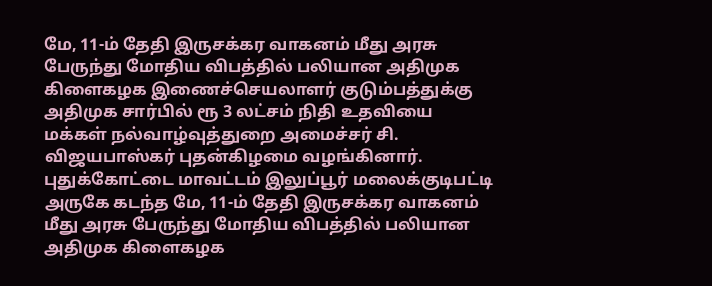மே, 11-ம் தேதி இருசக்கர வாகனம் மீது அரசு பேருந்து மோதிய விபத்தில் பலியான அதிமுக கிளைகழக இணைச்செயலாளர் குடும்பத்துக்கு அதிமுக சார்பில் ரூ 3 லட்சம் நிதி உதவியை மக்கள் நல்வாழ்வுத்துறை அமைச்சர் சி. விஜயபாஸ்கர் புதன்கிழமை வழங்கினார்.
புதுக்கோட்டை மாவட்டம் இலுப்பூர் மலைக்குடிபட்டி அருகே கடந்த மே, 11-ம் தேதி இருசக்கர வாகனம் மீது அரசு பேருந்து மோதிய விபத்தில் பலியான அதிமுக கிளைகழக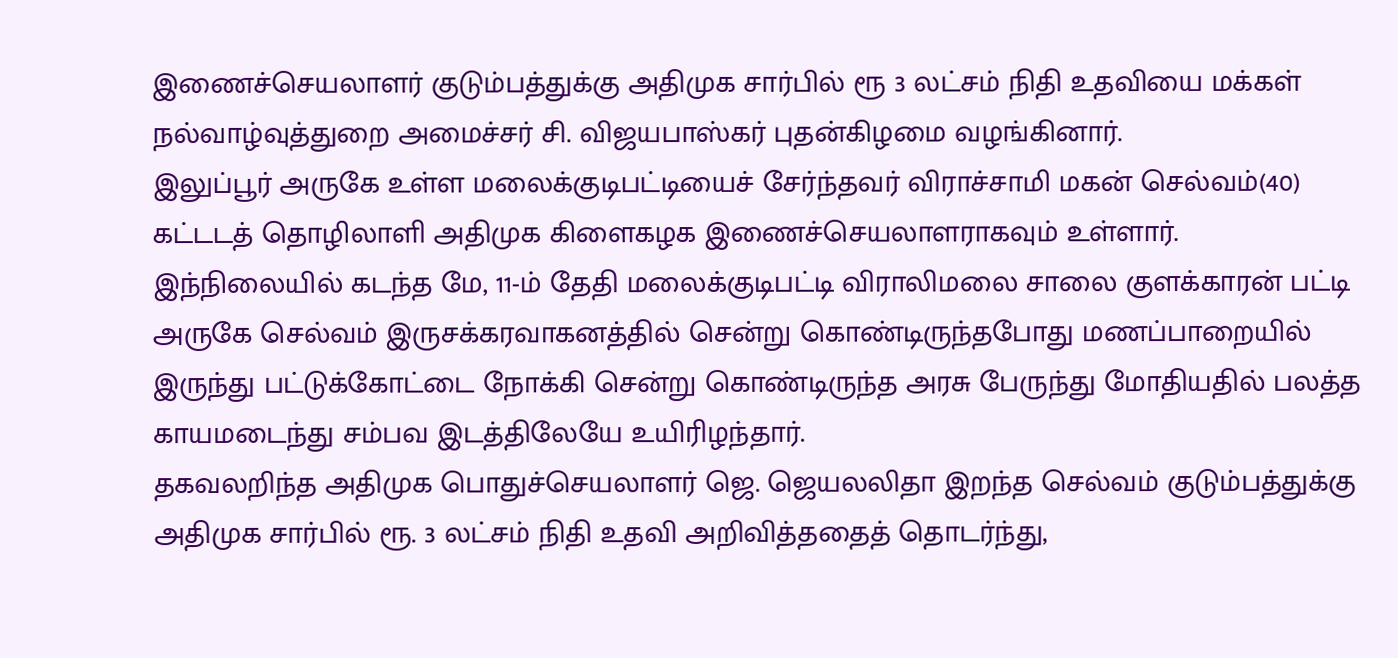இணைச்செயலாளர் குடும்பத்துக்கு அதிமுக சார்பில் ரூ 3 லட்சம் நிதி உதவியை மக்கள் நல்வாழ்வுத்துறை அமைச்சர் சி. விஜயபாஸ்கர் புதன்கிழமை வழங்கினார்.
இலுப்பூர் அருகே உள்ள மலைக்குடிபட்டியைச் சேர்ந்தவர் விராச்சாமி மகன் செல்வம்(40) கட்டடத் தொழிலாளி அதிமுக கிளைகழக இணைச்செயலாளராகவும் உள்ளார்.
இந்நிலையில் கடந்த மே, 11-ம் தேதி மலைக்குடிபட்டி விராலிமலை சாலை குளக்காரன் பட்டி அருகே செல்வம் இருசக்கரவாகனத்தில் சென்று கொண்டிருந்தபோது மணப்பாறையில் இருந்து பட்டுக்கோட்டை நோக்கி சென்று கொண்டிருந்த அரசு பேருந்து மோதியதில் பலத்த காயமடைந்து சம்பவ இடத்திலேயே உயிரிழந்தார்.
தகவலறிந்த அதிமுக பொதுச்செயலாளர் ஜெ. ஜெயலலிதா இறந்த செல்வம் குடும்பத்துக்கு அதிமுக சார்பில் ரூ. 3 லட்சம் நிதி உதவி அறிவித்ததைத் தொடர்ந்து,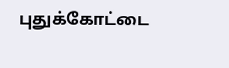புதுக்கோட்டை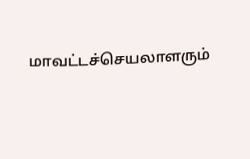மாவட்டச்செயலாளரும்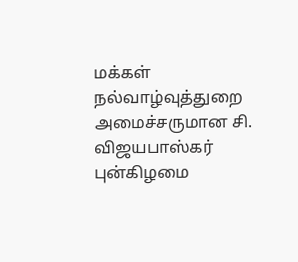மக்கள் நல்வாழ்வுத்துறை அமைச்சருமான சி. விஜயபாஸ்கர் புன்கிழமை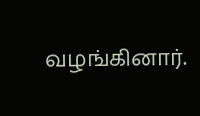வழங்கினார்.